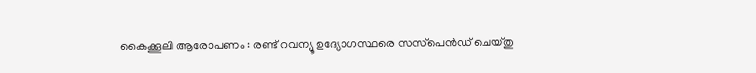കൈക്കൂലി ആരോപണം : രണ്ട്‌ റവന്യൂ ഉദ്യോഗസ്ഥരെ സസ്‌പെന്‍ഡ്‌ ചെയ്‌തു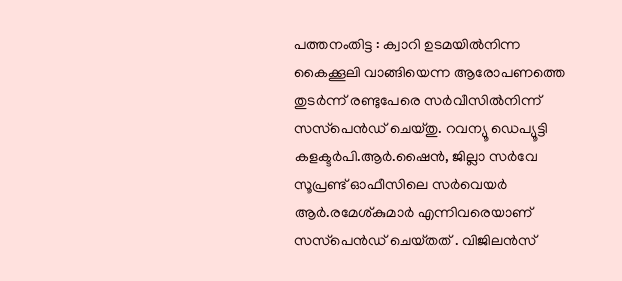പത്തനംതിട്ട : ക്വാറി ഉടമയില്‍നിന്ന കൈക്കൂലി വാങ്ങിയെന്ന ആരോപണത്തെ തുടര്‍ന്ന്‌ രണ്ടുപേരെ സര്‍വീസില്‍നിന്ന്‌ സസ്‌പെന്‍ഡ്‌ ചെയ്‌തു. റവന്യൂ ഡെപ്യൂട്ടി കളക്ടര്‍പി.ആര്‍.ഷൈന്‍, ജില്ലാ സര്‍വേ സൂപ്രണ്ട്‌ ഓഫീസിലെ സര്‍വെയര്‍ ആര്‍.രമേശ്‌കുമാര്‍ എന്നിവരെയാണ്‌ സസ്‌പെന്‍ഡ്‌ ചെയ്‌തത്‌ . വിജിലന്‍സ്‌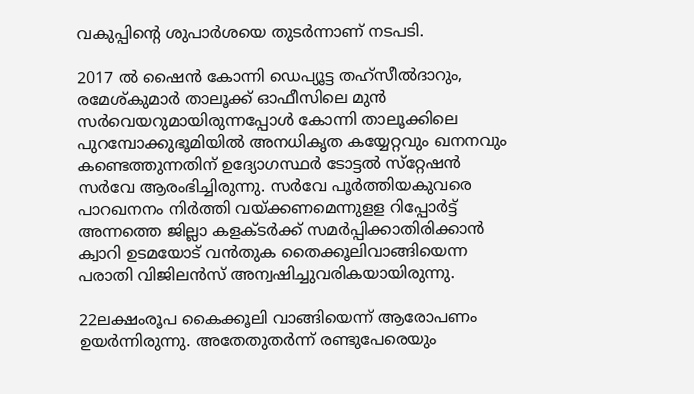വകുപ്പിന്റെ ശുപാര്‍ശയെ തുടര്‍ന്നാണ്‌ നടപടി.

2017 ല്‍ ഷൈന്‍ കോന്നി ഡെപ്യൂട്ട തഹ്‌സീല്‍ദാറും, രമേശ്‌കുമാര്‍ താലൂക്ക്‌ ഓഫീസിലെ മുന്‍ സര്‍വെയറുമായിരുന്നപ്പോള്‍ കോന്നി താലൂക്കിലെ പുറമ്പോക്കുഭൂമിയില്‍ അനധികൃത കയ്യേറ്റവും ഖനനവും കണ്ടെത്തുന്നതിന്‌ ഉദ്യോഗസ്ഥര്‍ ടോട്ടല്‍ സ്‌റ്റേഷന്‍ സര്‍വേ ആരംഭിച്ചിരുന്നു. സര്‍വേ പൂര്‍ത്തിയകുവരെ പാറഖനനം നിര്‍ത്തി വയ്‌ക്കണമെന്നുളള റിപ്പോര്‍ട്ട് അന്നത്തെ ജില്ലാ കളക്ടര്‍ക്ക്‌ സമര്‍പ്പിക്കാതിരിക്കാന്‍ ക്വാറി ഉടമയോട്‌ വന്‍തുക തൈക്കൂലിവാങ്ങിയെന്ന പരാതി വിജിലന്‍സ്‌ അന്വഷിച്ചുവരികയായിരുന്നു.

22ലക്ഷംരൂപ കൈക്കൂലി വാങ്ങിയെന്ന്‌ ആരോപണം ഉയര്‍ന്നിരുന്നു. അതേതുതര്‍ന്ന്‌ രണ്ടുപേരെയും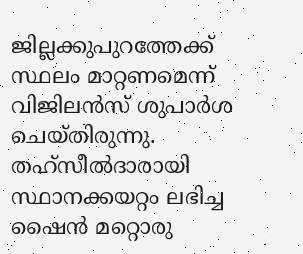ജില്ലക്കുപുറത്തേക്ക്‌ സ്ഥലം മാറ്റണമെന്ന്‌ വിജിലന്‍സ്‌ ശുപാര്‍ശ ചെയ്‌തിരുന്നു. തഹ്‌സീല്‍ദാരായി സ്ഥാനക്കയറ്റം ലഭിച്ച ഷൈന്‍ മറ്റൊരു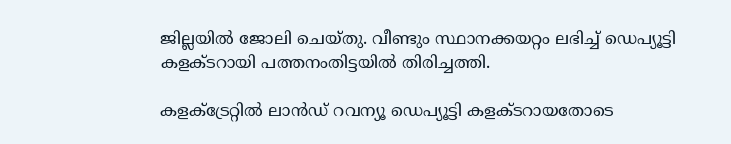ജില്ലയില്‍ ജോലി ചെയ്‌തു. വീണ്ടും സ്ഥാനക്കയറ്റം ലഭിച്ച്‌ ഡെപ്യൂട്ടി കളക്ടറായി പത്തനംതിട്ടയില്‍ തിരിച്ചത്തി.

കളക്ട്രേറ്റില്‍ ലാന്‍ഡ്‌ റവന്യൂ ഡെപ്യൂട്ടി കളക്ടറായതോടെ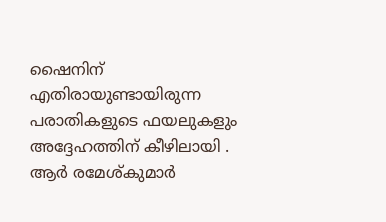ഷൈനിന്‌ എതിരായുണ്ടായിരുന്ന പരാതികളുടെ ഫയലുകളും അദ്ദേഹത്തിന്‌ കീഴിലായി . ആര്‍ രമേശ്‌കുമാര്‍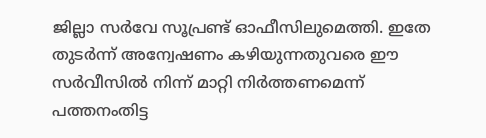ജില്ലാ സര്‍വേ സൂപ്രണ്ട്‌ ഓഫീസിലുമെത്തി. ഇതേ തുടര്‍ന്ന്‌ അന്വേഷണം കഴിയുന്നതുവരെ ഈ സര്‍വീസില്‍ നിന്ന്‌ മാറ്റി നിര്‍ത്തണമെന്ന്‌ പത്തനംതിട്ട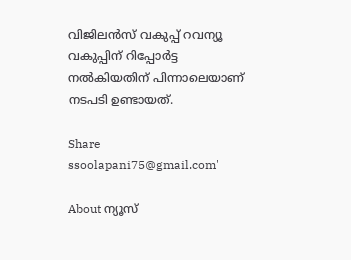വിജിലന്‍സ്‌ വകുപ്പ്‌ റവന്യൂ വകുപ്പിന്‌ റിപ്പോര്‍ട്ട നല്‍കിയതിന്‌ പിന്നാലെയാണ്‌ നടപടി ഉണ്ടായത്‌.

Share
ssoolapani75@gmail.com'

About ന്യൂസ്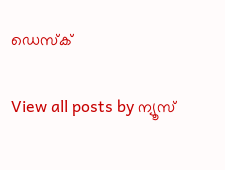ഡെസ്ക്

View all posts by ന്യൂസ്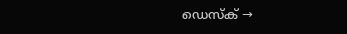ഡെസ്ക് →